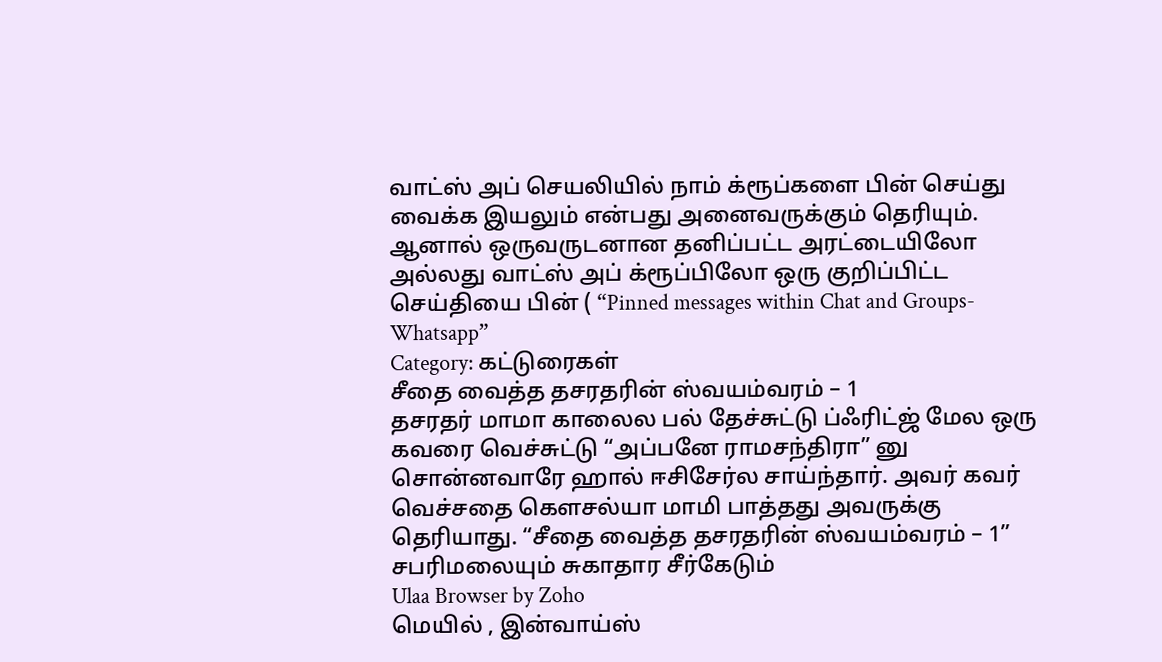வாட்ஸ் அப் செயலியில் நாம் க்ரூப்களை பின் செய்து வைக்க இயலும் என்பது அனைவருக்கும் தெரியும். ஆனால் ஒருவருடனான தனிப்பட்ட அரட்டையிலோ அல்லது வாட்ஸ் அப் க்ரூப்பிலோ ஒரு குறிப்பிட்ட செய்தியை பின் ( “Pinned messages within Chat and Groups- Whatsapp”
Category: கட்டுரைகள்
சீதை வைத்த தசரதரின் ஸ்வயம்வரம் – 1
தசரதர் மாமா காலைல பல் தேச்சுட்டு ப்ஃரிட்ஜ் மேல ஒரு கவரை வெச்சுட்டு “அப்பனே ராமசந்திரா” னு சொன்னவாரே ஹால் ஈசிசேர்ல சாய்ந்தார். அவர் கவர் வெச்சதை கௌசல்யா மாமி பாத்தது அவருக்கு தெரியாது. “சீதை வைத்த தசரதரின் ஸ்வயம்வரம் – 1”
சபரிமலையும் சுகாதார சீர்கேடும்
Ulaa Browser by Zoho
மெயில் , இன்வாய்ஸ்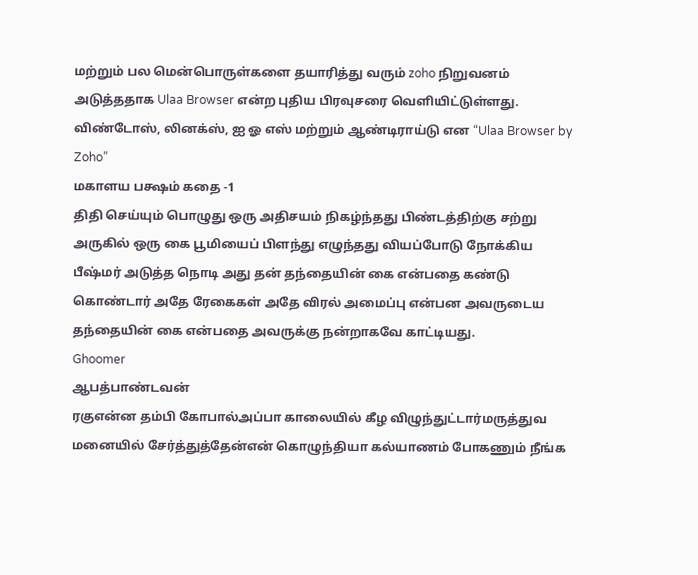மற்றும் பல மென்பொருள்களை தயாரித்து வரும் zoho நிறுவனம் அடுத்ததாக Ulaa Browser என்ற புதிய பிரவுசரை வெளியிட்டுள்ளது. விண்டோஸ், லினக்ஸ், ஐ ஓ எஸ் மற்றும் ஆண்டிராய்டு என “Ulaa Browser by Zoho”
மகாளய பக்ஷம் கதை -1
திதி செய்யும் பொழுது ஒரு அதிசயம் நிகழ்ந்தது பிண்டத்திற்கு சற்று அருகில் ஒரு கை பூமியைப் பிளந்து எழுந்தது வியப்போடு நோக்கிய பீஷ்மர் அடுத்த நொடி அது தன் தந்தையின் கை என்பதை கண்டு கொண்டார் அதே ரேகைகள் அதே விரல் அமைப்பு என்பன அவருடைய தந்தையின் கை என்பதை அவருக்கு நன்றாகவே காட்டியது.
Ghoomer
ஆபத்பாண்டவன்
ரகுஎன்ன தம்பி கோபால்அப்பா காலையில் கீழ விழுந்துட்டார்மருத்துவ மனையில் சேர்த்துத்தேன்என் கொழுந்தியா கல்யாணம் போகணும் நீங்க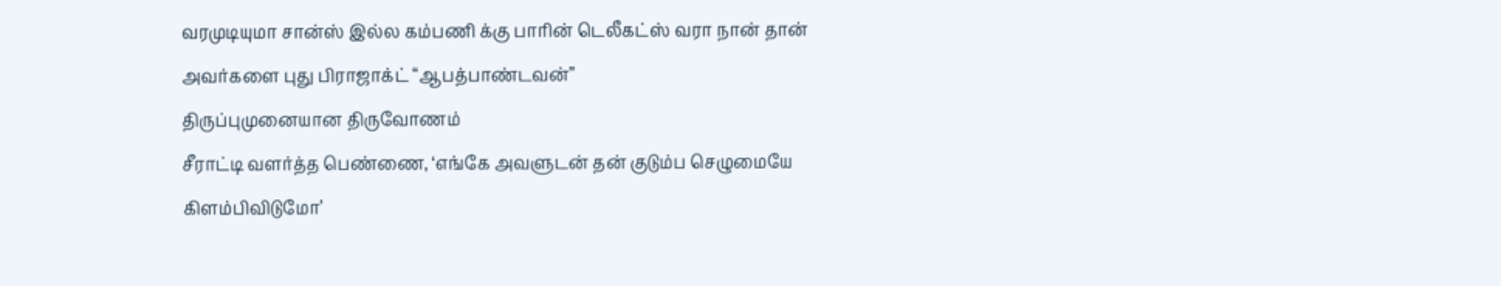வரமுடியுமா சான்ஸ் இல்ல கம்பணி க்கு பாரின் டெலீகட்ஸ் வரா நான் தான் அவர்களை புது பிராஜாக்ட் “ஆபத்பாண்டவன்”
திருப்புமுனையான திருவோணம்
சீராட்டி வளர்த்த பெண்ணை, ‘எங்கே அவளுடன் தன் குடும்ப செழுமையே கிளம்பிவிடுமோ’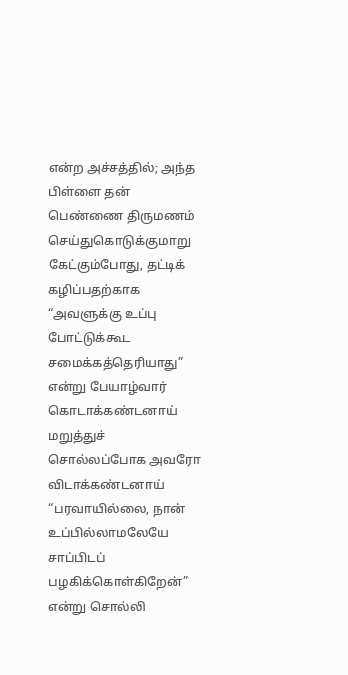என்ற அச்சத்தில்; அந்த பிள்ளை தன் பெண்ணை திருமணம் செய்துகொடுக்குமாறு கேட்கும்போது, தட்டிக் கழிப்பதற்காக “அவளுக்கு உப்பு போட்டுக்கூட சமைக்கத்தெரியாது” என்று பேயாழ்வார் கொடாக்கண்டனாய் மறுத்துச் சொல்லப்போக அவரோ விடாக்கண்டனாய் “பரவாயில்லை, நான் உப்பில்லாமலேயே சாப்பிடப் பழகிக்கொள்கிறேன்” என்று சொல்லி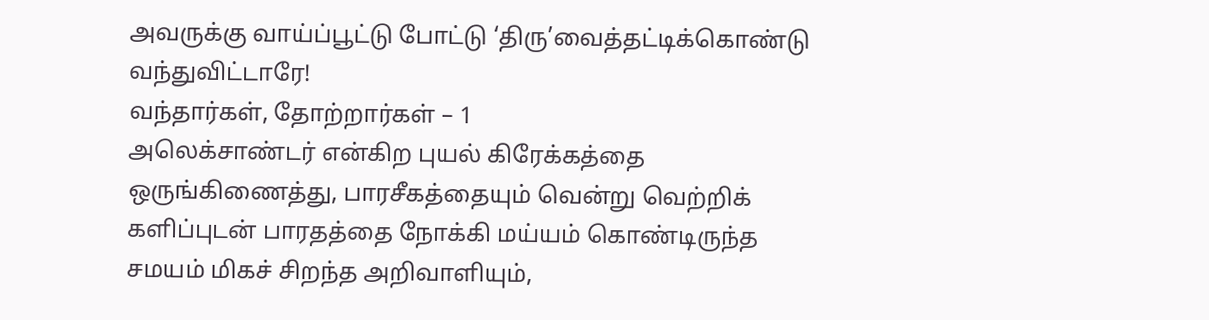அவருக்கு வாய்ப்பூட்டு போட்டு ‘திரு’வைத்தட்டிக்கொண்டு வந்துவிட்டாரே!
வந்தார்கள், தோற்றார்கள் – 1
அலெக்சாண்டர் என்கிற புயல் கிரேக்கத்தை ஒருங்கிணைத்து, பாரசீகத்தையும் வென்று வெற்றிக் களிப்புடன் பாரதத்தை நோக்கி மய்யம் கொண்டிருந்த சமயம் மிகச் சிறந்த அறிவாளியும்,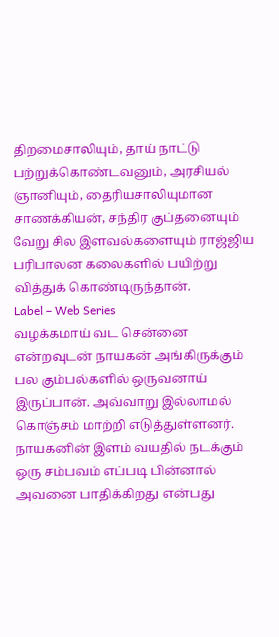திறமைசாலியும், தாய் நாட்டு பற்றுக்கொண்டவனும், அரசியல் ஞானியும், தைரியசாலியுமான சாணக்கியன், சந்திர குப்தனையும் வேறு சில இளவல்களையும் ராஜ்ஜிய பரிபாலன கலைகளில் பயிற்று வித்துக் கொண்டிருந்தான்.
Label – Web Series
வழக்கமாய் வட சென்னை என்றவுடன் நாயகன் அங்கிருக்கும் பல கும்பல்களில் ஒருவனாய் இருப்பான். அவ்வாறு இல்லாமல் கொஞ்சம் மாற்றி எடுத்துள்ளனர். நாயகனின் இளம் வயதில் நடக்கும் ஒரு சம்பவம் எப்படி பின்னால் அவனை பாதிக்கிறது என்பது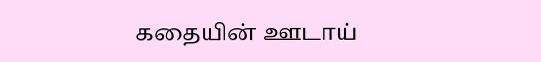கதையின் ஊடாய்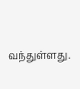வந்துள்ளது.